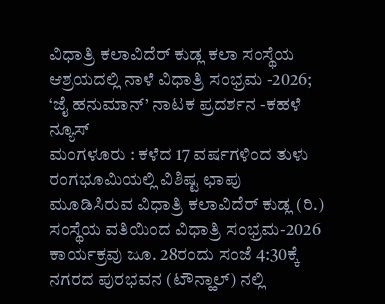ವಿಧಾತ್ರಿ ಕಲಾವಿದೆರ್ ಕುಡ್ಲ ಕಲಾ ಸಂಸ್ಥೆಯ ಆಶ್ರಯದಲ್ಲಿ ನಾಳೆ ವಿಧಾತ್ರಿ ಸಂಭ್ರಮ -2026; ‘ಜೈ ಹನುಮಾನ್’ ನಾಟಕ ಪ್ರದರ್ಶನ -ಕಹಳೆ ನ್ಯೂಸ್
ಮಂಗಳೂರು : ಕಳೆದ 17 ವರ್ಷಗಳಿಂದ ತುಳು ರಂಗಭೂಮಿಯಲ್ಲಿ ವಿಶಿಷ್ಟ ಛಾಪು ಮೂಡಿಸಿರುವ ವಿಧಾತ್ರಿ ಕಲಾವಿದೆರ್ ಕುಡ್ಲ (ರಿ.) ಸಂಸ್ಥೆಯ ವತಿಯಿಂದ ವಿಧಾತ್ರಿ ಸಂಭ್ರಮ-2026 ಕಾರ್ಯಕ್ರವು ಜೂ. 28ರಂದು ಸಂಜೆ 4:30ಕ್ಕೆ ನಗರದ ಪುರಭವನ (ಟೌನ್ಹಾಲ್) ನಲ್ಲಿ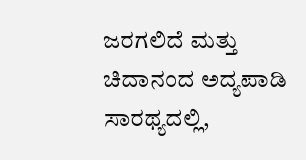ಜರಗಲಿದೆ ಮತ್ತು ಚಿದಾನಂದ ಅದ್ಯಪಾಡಿ ಸಾರಥ್ಯದಲ್ಲಿ,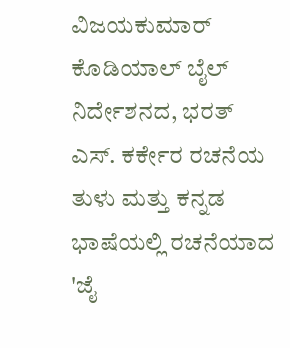ವಿಜಯಕುಮಾರ್ ಕೊಡಿಯಾಲ್ ಬೈಲ್ ನಿರ್ದೇಶನದ, ಭರತ್ ಎಸ್. ಕರ್ಕೇರ ರಚನೆಯ ತುಳು ಮತ್ತು ಕನ್ನಡ ಭಾಷೆಯಲ್ಲಿ ರಚನೆಯಾದ 'ಜೈ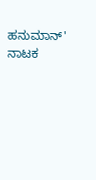ಹನುಮಾನ್' ನಾಟಕ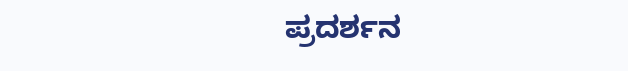ಪ್ರದರ್ಶನ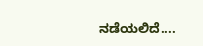ನಡೆಯಲಿದೆ....